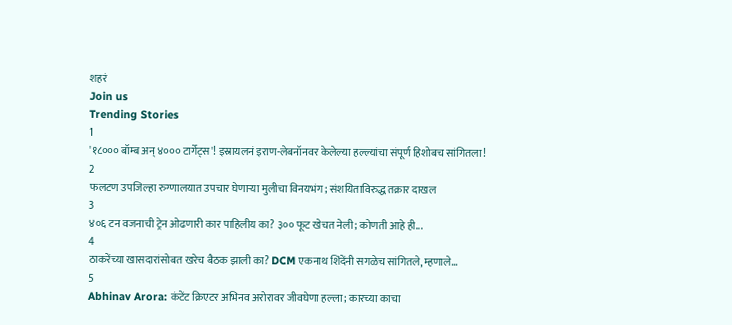शहरं
Join us
Trending Stories
1
'१८००० बॉम्ब अन् ४००० टार्गेट्स'! इस्रायलनं इराण-लेबनॉनवर केलेल्या हल्ल्यांचा संपूर्ण हिशोबच सांगितला!
2
फलटण उपजिल्हा रुग्णालयात उपचार घेणाऱ्या मुलीचा विनयभंग; संशयिताविरुद्ध तक्रार दाखल
3
४०६ टन वजनाची ट्रेन ओढणारी कार पाहिलीय का? ३०० फूट खेचत नेली; कोणती आहे ही...
4
ठाकरेंच्या खासदारांसोबत खरेच बैठक झाली का? DCM एकनाथ शिंदेंनी सगळेच सांगितले, म्हणाले...
5
Abhinav Arora: कंटेंट क्रिएटर अभिनव अरोरावर जीवघेणा हल्ला; कारच्या काचा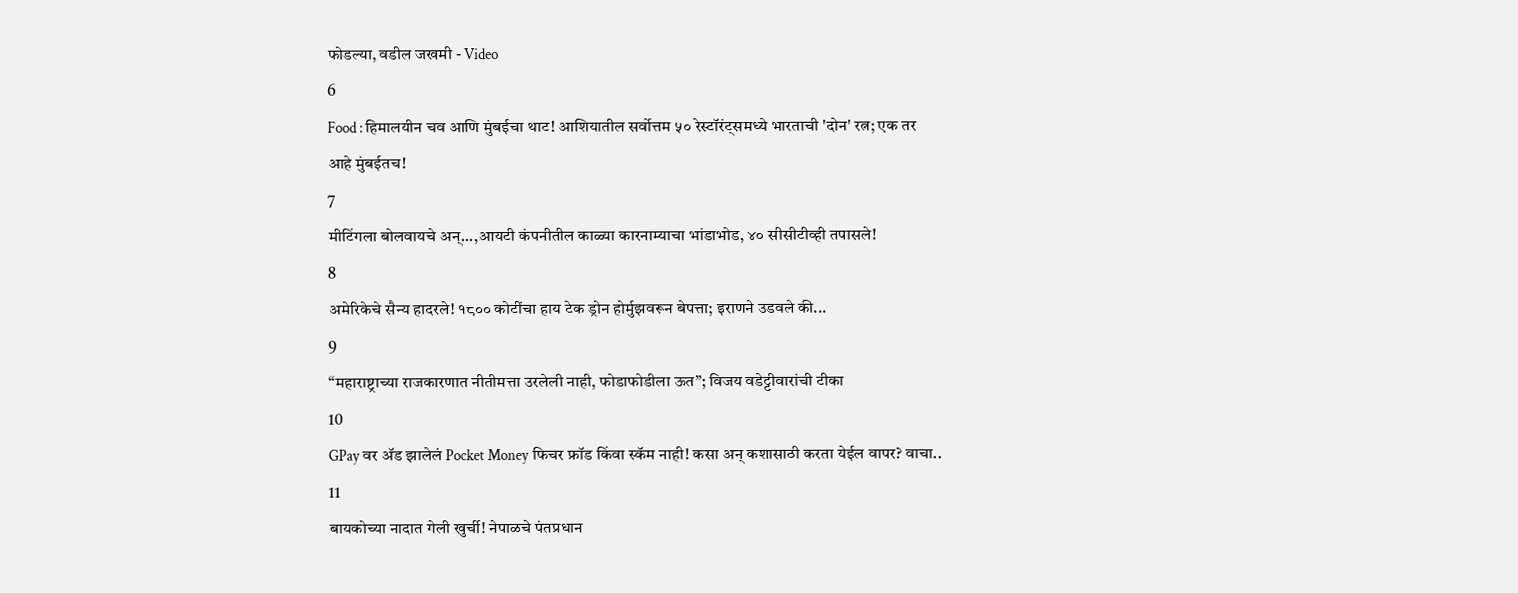फोडल्या, वडील जखमी - Video
6
Food : हिमालयीन चव आणि मुंबईचा थाट! आशियातील सर्वोत्तम ५० रेस्टॉरंट्समध्ये भारताची 'दोन' रत्न; एक तर आहे मुंबईतच!
7
मीटिंगला बोलवायचे अन्...,आयटी कंपनीतील काळ्या कारनाम्याचा भांडाभोड, ४० सीसीटीव्ही तपासले!
8
अमेरिकेचे सैन्य हादरले! १८०० कोटींचा हाय टेक ड्रोन होर्मुझवरून बेपत्ता; इराणने उडवले की...
9
“महाराष्ट्राच्या राजकारणात नीतीमत्ता उरलेली नाही, फोडाफोडीला ऊत”; विजय वडेट्टीवारांची टीका
10
GPay वर ॲड झालेलं Pocket Money फिचर फ्रॉड किंवा स्कॅम नाही! कसा अन् कशासाठी करता येईल वापर? वाचा..
11
बायकोच्या नादात गेली खुर्ची! नेपाळचे पंतप्रधान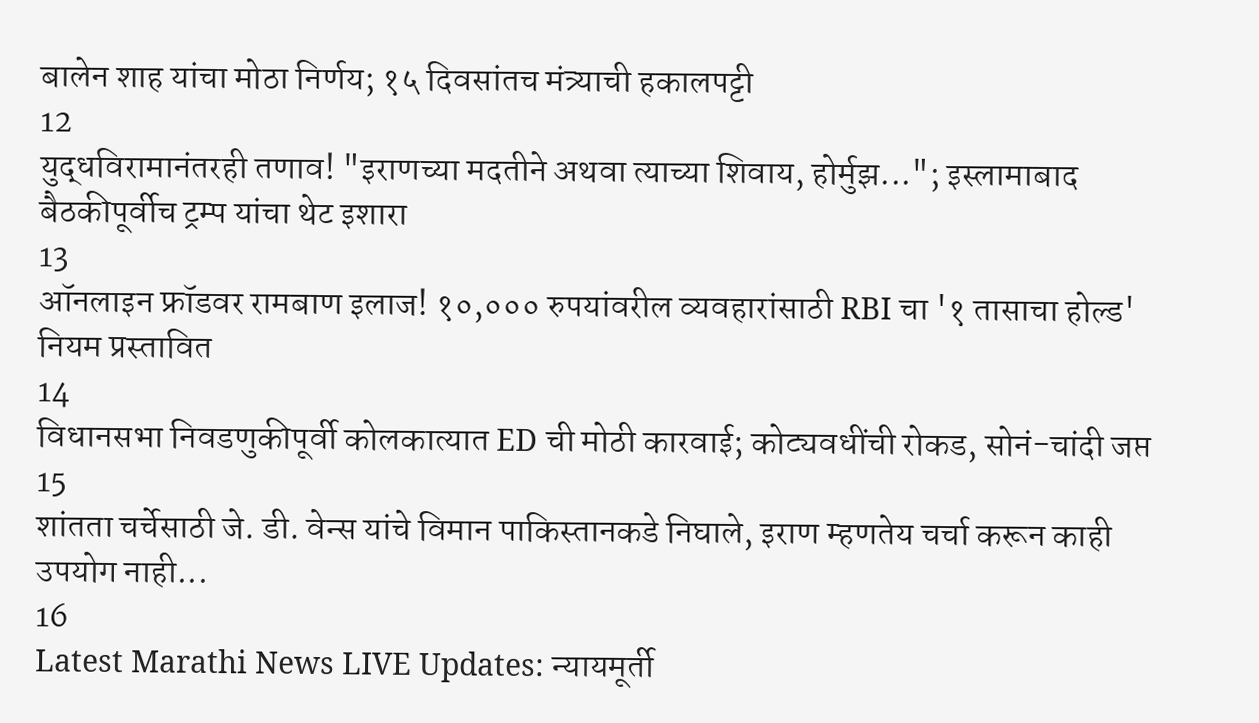बालेन शाह यांचा मोठा निर्णय; १५ दिवसांतच मंत्र्याची हकालपट्टी
12
युद्धविरामानंतरही तणाव! "इराणच्या मदतीने अथवा त्याच्या शिवाय, होर्मुझ..."; इस्लामाबाद बैठकीपूर्वीच ट्रम्प यांचा थेट इशारा
13
ऑनलाइन फ्रॉडवर रामबाण इलाज! १०,००० रुपयांवरील व्यवहारांसाठी RBI चा '१ तासाचा होल्ड' नियम प्रस्तावित
14
विधानसभा निवडणुकीपूर्वी कोलकात्यात ED ची मोठी कारवाई; कोट्यवधींची रोकड, सोनं-चांदी जप्त
15
शांतता चर्चेसाठी जे. डी. वेन्स यांचे विमान पाकिस्तानकडे निघाले, इराण म्हणतेय चर्चा करून काही उपयोग नाही...
16
Latest Marathi News LIVE Updates: न्यायमूर्ती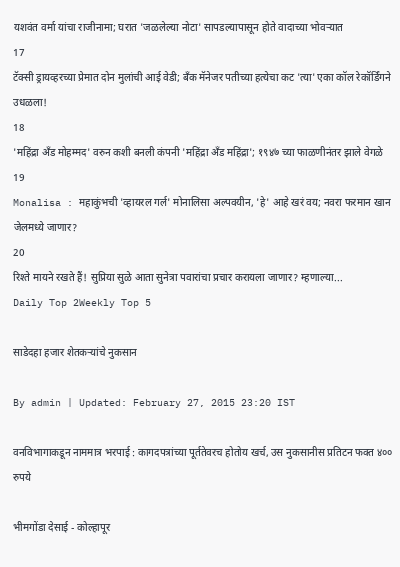यशवंत वर्मा यांचा राजीनामा; घरात 'जळलेल्या नोटा' सापडल्यापासून होते वादाच्या भोवऱ्यात
17
टॅक्सी ड्रायव्हरच्या प्रेमात दोन मुलांची आई वेडी; बँक मॅनेजर पतीच्या हत्येचा कट 'त्या' एका कॉल रेकॉर्डिंगने उधळला!
18
'महिंद्रा अँड मोहम्मद' वरुन कशी बनली कंपनी 'महिंद्रा अँड महिंद्रा'; १९४७ च्या फाळणीनंतर झाले वेगळे
19
Monalisa : महाकुंभची 'व्हायरल गर्ल' मोनालिसा अल्पवयीन, 'हे' आहे खरं वय; नवरा फरमान खान जेलमध्ये जाणार?
20
रिश्ते मायने रखते हैं! सुप्रिया सुळे आता सुनेत्रा पवारांचा प्रचार करायला जाणार? म्हणाल्या...
Daily Top 2Weekly Top 5

साडेदहा हजार शेतकऱ्यांचे नुकसान

By admin | Updated: February 27, 2015 23:20 IST

वनविभागाकडून नाममात्र भरपाई : कागदपत्रांच्या पूर्ततेवरच होतोय खर्च, उस नुकसानीस प्रतिटन फक्त ४०० रुपये

भीमगोंडा देसाई - कोल्हापूर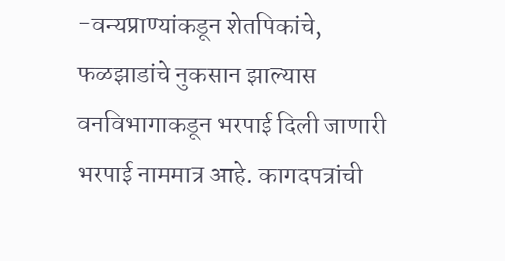-वन्यप्राण्यांकडून शेतपिकांचे, फळझाडांचे नुकसान झाल्यास वनविभागाकडून भरपाई दिली जाणारी भरपाई नाममात्र आहे. कागदपत्रांची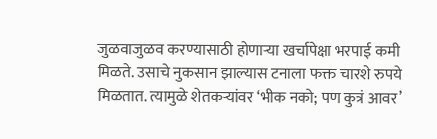जुळवाजुळव करण्यासाठी होणाऱ्या खर्चापेक्षा भरपाई कमी मिळते. उसाचे नुकसान झाल्यास टनाला फक्त चारशे रुपये मिळतात. त्यामुळे शेतकऱ्यांवर ‘भीक नको; पण कुत्रं आवर’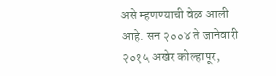असे म्हणण्याची वेळ आली आहे. सन २००४ ते जानेवारी २०१५ अखेर कोल्हापूर,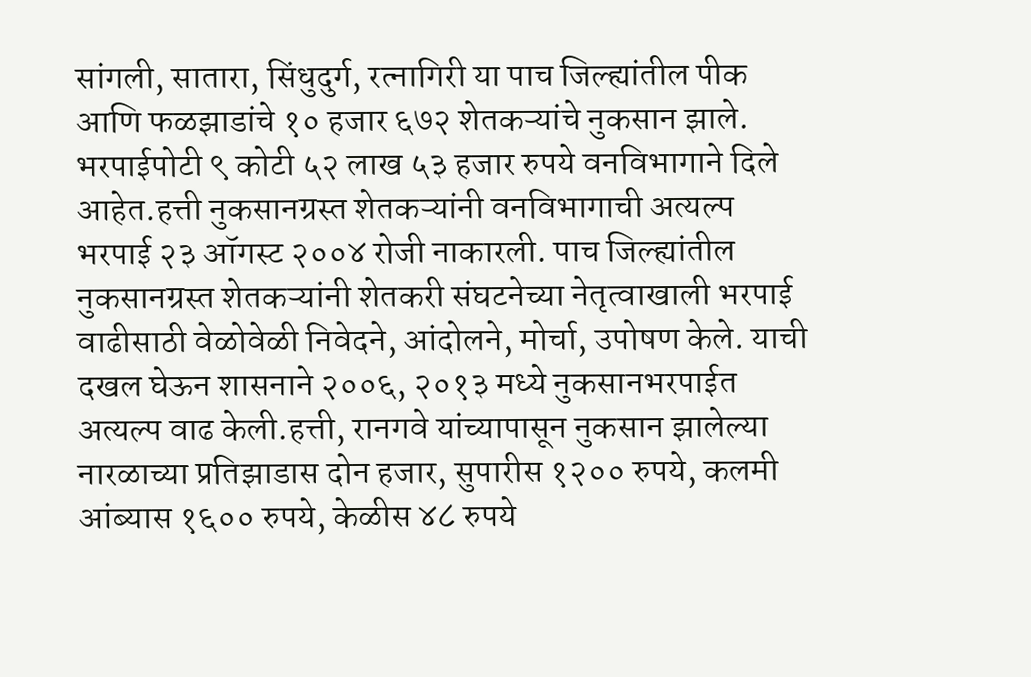सांगली, सातारा, सिंधुदुर्ग, रत्नागिरी या पाच जिल्ह्यांतील पीक आणि फळझाडांचे १० हजार ६७२ शेतकऱ्यांचे नुकसान झाले. भरपाईपोटी ९ कोटी ५२ लाख ५३ हजार रुपये वनविभागाने दिले आहेत.हत्ती नुकसानग्रस्त शेतकऱ्यांनी वनविभागाची अत्यल्प भरपाई २३ ऑगस्ट २००४ रोजी नाकारली. पाच जिल्ह्यांतील नुकसानग्रस्त शेतकऱ्यांनी शेतकरी संघटनेच्या नेतृत्वाखाली भरपाई वाढीसाठी वेळोवेळी निवेदने, आंदोलने, मोर्चा, उपोषण केले. याची दखल घेऊन शासनाने २००६, २०१३ मध्ये नुकसानभरपाईत अत्यल्प वाढ केली.हत्ती, रानगवे यांच्यापासून नुकसान झालेल्या नारळाच्या प्रतिझाडास दोन हजार, सुपारीस १२०० रुपये, कलमी आंब्यास १६०० रुपये, केळीस ४८ रुपये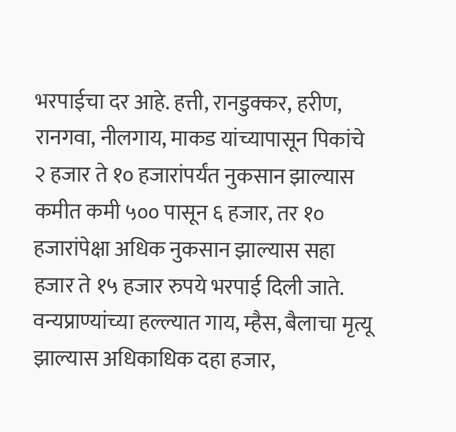भरपाईचा दर आहे. हत्ती, रानडुक्कर, हरीण, रानगवा, नीलगाय, माकड यांच्यापासून पिकांचे २ हजार ते १० हजारांपर्यंत नुकसान झाल्यास कमीत कमी ५०० पासून ६ हजार, तर १० हजारांपेक्षा अधिक नुकसान झाल्यास सहा हजार ते १५ हजार रुपये भरपाई दिली जाते. वन्यप्राण्यांच्या हल्ल्यात गाय, म्हैस, बैलाचा मृत्यू झाल्यास अधिकाधिक दहा हजार,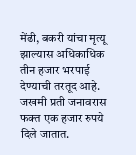मेंढी, बकरी यांचा मृत्यू झाल्यास अधिकाधिक तीन हजार भरपाई देण्याची तरतूद आहे. जखमी प्रती जनावरास फक्त एक हजार रुपये दिले जातात.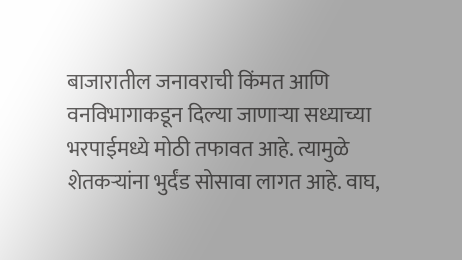बाजारातील जनावराची किंमत आणि वनविभागाकडून दिल्या जाणाऱ्या सध्याच्या भरपाईमध्ये मोठी तफावत आहे. त्यामुळे शेतकऱ्यांना भुर्दंड सोसावा लागत आहे. वाघ,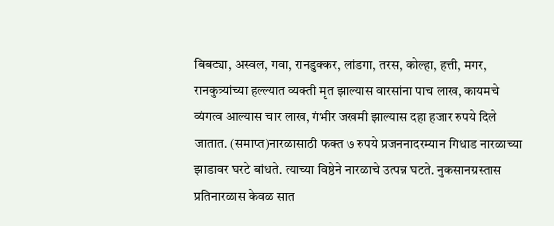बिबट्या, अस्वल, गवा, रानडुक्कर, लांडगा, तरस, कोल्हा, हत्ती, मगर, रानकुत्र्यांच्या हल्ल्यात व्यक्ती मृत झाल्यास वारसांना पाच लाख, कायमचे व्यंगत्व आल्यास चार लाख, गंभीर जखमी झाल्यास दहा हजार रुपये दिले जातात. (समाप्त)नारळासाठी फक्त ७ रुपये प्रजननादरम्यान गिधाड नारळाच्या झाडावर घरटे बांधते. त्याच्या विष्ठेने नारळाचे उत्पन्न घटते. नुकसानग्रस्तास प्रतिनारळास केवळ सात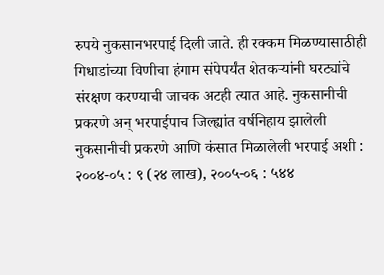रुपये नुकसानभरपाई दिली जाते. ही रक्कम मिळण्यासाठीही गिधाडांच्या विणीचा हंगाम संपेपर्यंत शेतकऱ्यांनी घरट्यांचे संरक्षण करण्याची जाचक अटही त्यात आहे. नुकसानीची प्रकरणे अन् भरपाईपाच जिल्ह्यांत वर्षनिहाय झालेली नुकसानीची प्रकरणे आणि कंसात मिळालेली भरपाई अशी : २००४-०५ : ९ (२४ लाख), २००५-०६ : ५४४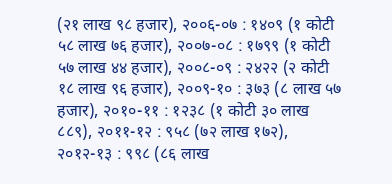(२१ लाख ९८ हजार), २००६-०७ : १४०९ (१ कोटी ५८ लाख ७६ हजार), २००७-०८ : १७९९ (१ कोटी ५७ लाख ४४ हजार), २००८-०९ : २४२२ (२ कोटी १८ लाख ९६ हजार), २००९-१० : ३७३ (८ लाख ५७ हजार), २०१०-११ : १२३८ (१ कोटी ३० लाख ८८९), २०११-१२ : ९५८ (७२ लाख १७२), २०१२-१३ : ९९८ (८६ लाख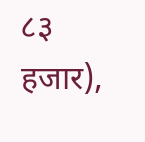८३ हजार),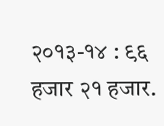२०१३-१४ : ९६ हजार २१ हजार.